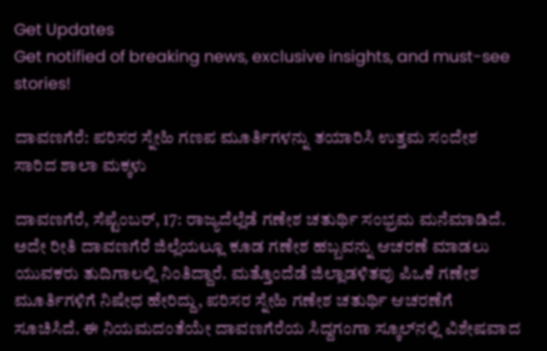Get Updates
Get notified of breaking news, exclusive insights, and must-see stories!

ದಾವಣಗೆರೆ: ಪರಿಸರ ಸ್ನೇಹಿ ಗಣಪ ಮೂರ್ತಿಗಳನ್ನು ತಯಾರಿಸಿ ಉತ್ತಮ ಸಂದೇಶ ಸಾರಿದ ಶಾಲಾ ಮಕ್ಕಳು

ದಾವಣಗೆರೆ, ಸೆಪ್ಟೆಂಬರ್‌, 17: ರಾಜ್ಯದೆಲ್ಲೆಡೆ ಗಣೇಶ ಚತುರ್ಥಿ ಸಂಭ್ರಮ ಮನೆಮಾಡಿದೆ. ಅದೇ ರೀತಿ ದಾವಣಗೆರೆ ಜಿಲ್ಲೆಯಲ್ಲೂ ಕೂಡ ಗಣೇಶ ಹಬ್ಬವನ್ನು ಆಚರಣೆ ಮಾಡಲು ಯುವಕರು ತುದಿಗಾಲಲ್ಲಿ ನಿಂತಿದ್ದಾರೆ. ಮತ್ತೊಂದೆಡೆ ಜಿಲ್ಲಾಡಳಿತವು ಪಿಒಕೆ ಗಣೇಶ ಮೂರ್ತಿಗಳಿಗೆ ನಿಷೇಧ ಹೇರಿದ್ದು, ಪರಿಸರ ಸ್ನೇಹಿ ಗಣೇಶ ಚತುರ್ಥಿ ಆಚರಣೆಗೆ ಸೂಚಿಸಿದೆ. ಈ ನಿಯಮದಂತೆಯೇ ದಾವಣಗೆರೆಯ ಸಿದ್ದಗಂಗಾ ಸ್ಕೂಲ್‌ನಲ್ಲಿ ವಿಶೇಷವಾದ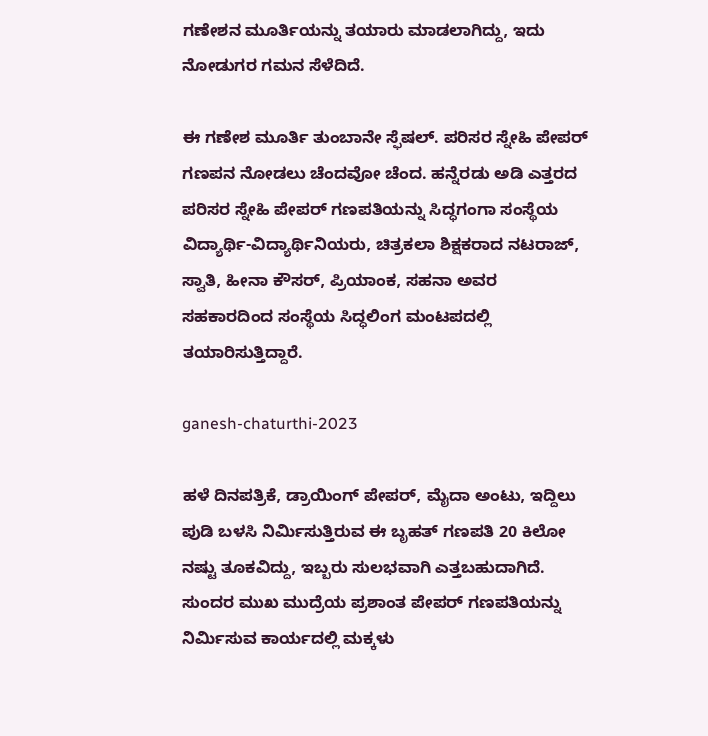ಗಣೇಶನ ಮೂರ್ತಿಯನ್ನು ತಯಾರು ಮಾಡಲಾಗಿದ್ದು, ಇದು ನೋಡುಗರ ಗಮನ ಸೆಳೆದಿದೆ.

ಈ ಗಣೇಶ ಮೂರ್ತಿ ತುಂಬಾನೇ ಸ್ಫೆಷಲ್. ಪರಿಸರ ಸ್ನೇಹಿ ಪೇಪರ್‌ ಗಣಪನ ನೋಡಲು ಚೆಂದವೋ ಚೆಂದ. ಹನ್ನೆರಡು ಅಡಿ ಎತ್ತರದ ಪರಿಸರ ಸ್ನೇಹಿ ಪೇಪರ್‌ ಗಣಪತಿಯನ್ನು ಸಿದ್ಧಗಂಗಾ ಸಂಸ್ಥೆಯ ವಿದ್ಯಾರ್ಥಿ-ವಿದ್ಯಾರ್ಥಿನಿಯರು, ಚಿತ್ರಕಲಾ ಶಿಕ್ಷಕರಾದ ನಟರಾಜ್‌, ಸ್ವಾತಿ, ಹೀನಾ ಕೌಸರ್, ಪ್ರಿಯಾಂಕ, ಸಹನಾ ಅವರ ಸಹಕಾರದಿಂದ ಸಂಸ್ಥೆಯ ಸಿದ್ಧಲಿಂಗ ಮಂಟಪದಲ್ಲಿ ತಯಾರಿಸುತ್ತಿದ್ದಾರೆ.

ganesh-chaturthi-2023

ಹಳೆ ದಿನಪತ್ರಿಕೆ, ಡ್ರಾಯಿಂಗ್‌ ಪೇಪರ್‌, ಮೈದಾ ಅಂಟು, ಇದ್ದಿಲು ಪುಡಿ ಬಳಸಿ ನಿರ್ಮಿಸುತ್ತಿರುವ ಈ ಬೃಹತ್‌ ಗಣಪತಿ 20 ಕಿಲೋ ನಷ್ಟು ತೂಕವಿದ್ದು, ಇಬ್ಬರು ಸುಲಭವಾಗಿ ಎತ್ತಬಹುದಾಗಿದೆ. ಸುಂದರ ಮುಖ ಮುದ್ರೆಯ ಪ್ರಶಾಂತ ಪೇಪರ್‌ ಗಣಪತಿಯನ್ನು ನಿರ್ಮಿಸುವ ಕಾರ್ಯದಲ್ಲಿ ಮಕ್ಕಳು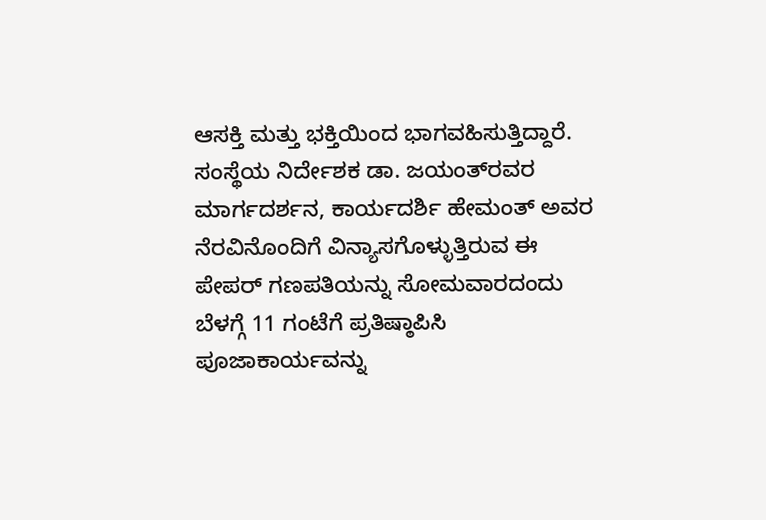ಆಸಕ್ತಿ ಮತ್ತು ಭಕ್ತಿಯಿಂದ ಭಾಗವಹಿಸುತ್ತಿದ್ದಾರೆ. ಸಂಸ್ಥೆಯ ನಿರ್ದೇಶಕ ಡಾ. ಜಯಂತ್‌ರವರ ಮಾರ್ಗದರ್ಶನ, ಕಾರ್ಯದರ್ಶಿ ಹೇಮಂತ್‌ ಅವರ ನೆರವಿನೊಂದಿಗೆ ವಿನ್ಯಾಸಗೊಳ್ಳುತ್ತಿರುವ ಈ ಪೇಪರ್‌ ಗಣಪತಿಯನ್ನು ಸೋಮವಾರದಂದು ಬೆಳಗ್ಗೆ 11 ಗಂಟೆಗೆ ಪ್ರತಿಷ್ಠಾಪಿಸಿ ಪೂಜಾಕಾರ್ಯವನ್ನು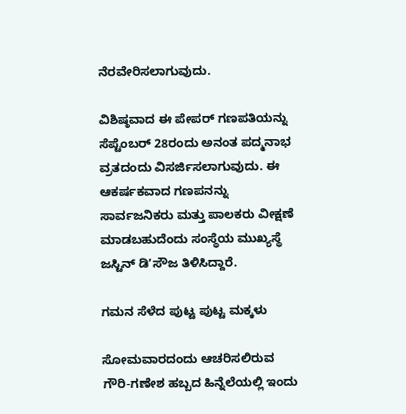ನೆರವೇರಿಸಲಾಗುವುದು.

ವಿಶಿಷ್ಠವಾದ ಈ ಪೇಪರ್‌ ಗಣಪತಿಯನ್ನು ಸೆಪ್ಟೆಂಬರ್‌ 28ರಂದು ಅನಂತ ಪದ್ಮನಾಭ ವ್ರತದಂದು ವಿಸರ್ಜಿಸಲಾಗುವುದು. ಈ ಆಕರ್ಷಕವಾದ ಗಣಪನನ್ನು ಸಾರ್ವಜನಿಕರು ಮತ್ತು ಪಾಲಕರು ವೀಕ್ಷಣೆ ಮಾಡಬಹುದೆಂದು ಸಂಸ್ಥೆಯ ಮುಖ್ಯಸ್ಥೆ ಜಸ್ಟಿನ್‌ ಡಿʼಸೌಜ ತಿಳಿಸಿದ್ದಾರೆ.

ಗಮನ ಸೆಳೆದ ಪುಟ್ಟ ಪುಟ್ಟ ಮಕ್ಕಳು

ಸೋಮವಾರದಂದು ಆಚರಿಸಲಿರುವ ಗೌರಿ-ಗಣೇಶ ಹಬ್ಬದ ಹಿನ್ನೆಲೆಯಲ್ಲಿ ಇಂದು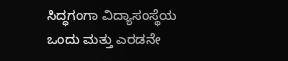ಸಿದ್ಧಗಂಗಾ ವಿದ್ಯಾಸಂಸ್ಥೆಯ ಒಂದು ಮತ್ತು ಎರಡನೇ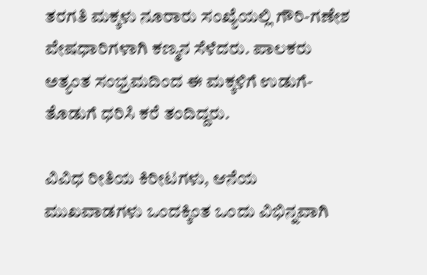ತರಗತಿ ಮಕ್ಕಳು ನೂರಾರು ಸಂಖ್ಯೆಯಲ್ಲಿ ಗೌರಿ-ಗಣೇಶ ವೇಷಧಾರಿಗಳಾಗಿ ಕಣ್ಮನ ಸೆಳೆದರು. ಪಾಲಕರು ಅತ್ಯಂತ ಸಂಭ್ರಮದಿಂದ ಈ ಮಕ್ಕಳಿಗೆ ಉಡುಗೆ-ತೊಡುಗೆ ಧರಿಸಿ ಕರೆ ತಂದಿದ್ದರು.

ವಿವಿಧ ರೀತಿಯ ಕಿರೀಟಗಳು, ಆನೆಯ ಮುಖವಾಡಗಳು ಒಂದಕ್ಕಿಂತ ಒಂದು ವಿಭಿನ್ನವಾಗಿ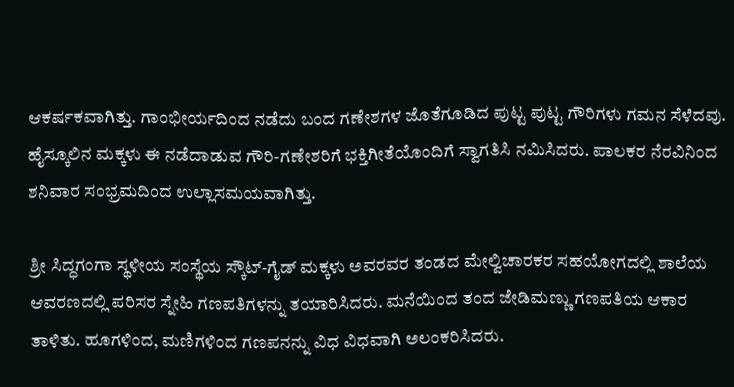ಆಕರ್ಷಕವಾಗಿತ್ತು. ಗಾಂಭೀರ್ಯದಿಂದ ನಡೆದು ಬಂದ ಗಣೇಶಗಳ ಜೊತೆಗೂಡಿದ ಪುಟ್ಟ ಪುಟ್ಟ ಗೌರಿಗಳು ಗಮನ ಸೆಳೆದವು. ಹೈಸ್ಕೂಲಿನ ಮಕ್ಕಳು ಈ ನಡೆದಾಡುವ ಗೌರಿ-ಗಣೇಶರಿಗೆ ಭಕ್ತಿಗೀತೆಯೊಂದಿಗೆ ಸ್ವಾಗತಿಸಿ ನಮಿಸಿದರು. ಪಾಲಕರ ನೆರವಿನಿಂದ ಶನಿವಾರ ಸಂಭ್ರಮದಿಂದ ಉಲ್ಲಾಸಮಯವಾಗಿತ್ತು.

ಶ್ರೀ ಸಿದ್ಧಗಂಗಾ ಸ್ಥಳೀಯ ಸಂಸ್ಥೆಯ ಸ್ಕೌಟ್-ಗೈಡ್‌ ಮಕ್ಕಳು ಅವರವರ ತಂಡದ ಮೇಲ್ವಿಚಾರಕರ ಸಹಯೋಗದಲ್ಲಿ ಶಾಲೆಯ ಆವರಣದಲ್ಲಿ ಪರಿಸರ ಸ್ನೇಹಿ ಗಣಪತಿಗಳನ್ನು ತಯಾರಿಸಿದರು. ಮನೆಯಿಂದ ತಂದ ಜೇಡಿಮಣ್ಣು ಗಣಪತಿಯ ಆಕಾರ ತಾಳಿತು. ಹೂಗಳಿಂದ, ಮಣಿಗಳಿಂದ ಗಣಪನನ್ನು ವಿಧ ವಿಧವಾಗಿ ಅಲಂಕರಿಸಿದರು.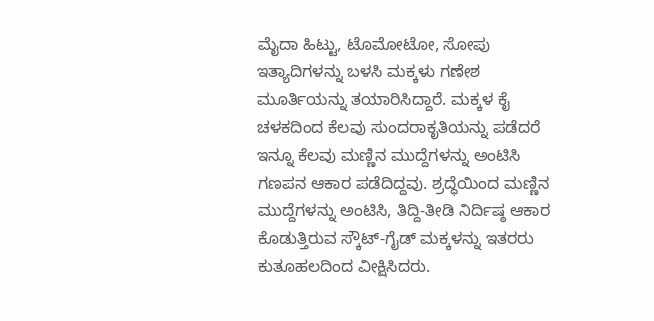ಮೈದಾ ಹಿಟ್ಟು, ಟೊಮೋಟೋ, ಸೋಪು ಇತ್ಯಾದಿಗಳನ್ನು ಬಳಸಿ ಮಕ್ಕಳು ಗಣೇಶ ಮೂರ್ತಿಯನ್ನು ತಯಾರಿಸಿದ್ದಾರೆ. ಮಕ್ಕಳ ಕೈ ಚಳಕದಿಂದ ಕೆಲವು ಸುಂದರಾಕೃತಿಯನ್ನು ಪಡೆದರೆ ಇನ್ನೂ ಕೆಲವು ಮಣ್ಣಿನ ಮುದ್ದೆಗಳನ್ನು ಅಂಟಿಸಿ ಗಣಪನ ಆಕಾರ ಪಡೆದಿದ್ದವು. ಶ್ರದ್ಧೆಯಿಂದ ಮಣ್ಣಿನ ಮುದ್ದೆಗಳನ್ನು ಅಂಟಿಸಿ, ತಿದ್ದಿ-ತೀಡಿ ನಿರ್ದಿಷ್ಠ ಆಕಾರ ಕೊಡುತ್ತಿರುವ ಸ್ಕೌಟ್-ಗೈಡ್‌ ಮಕ್ಕಳನ್ನು ಇತರರು ಕುತೂಹಲದಿಂದ ವೀಕ್ಷಿಸಿದರು.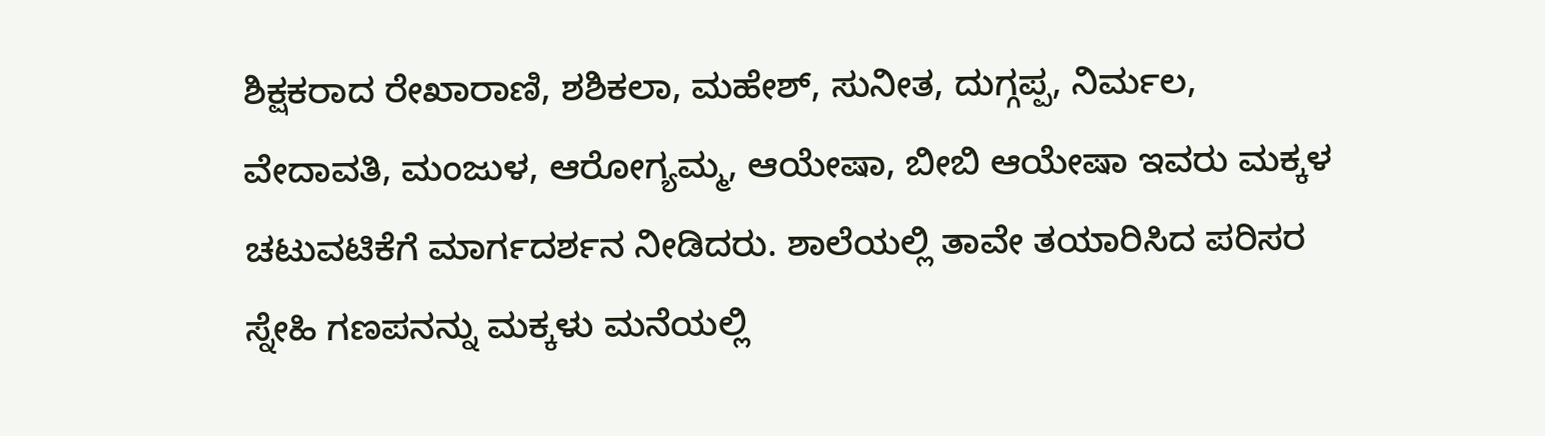ಶಿಕ್ಷಕರಾದ ರೇಖಾರಾಣಿ, ಶಶಿಕಲಾ, ಮಹೇಶ್‌, ಸುನೀತ, ದುಗ್ಗಪ್ಪ, ನಿರ್ಮಲ, ವೇದಾವತಿ, ಮಂಜುಳ, ಆರೋಗ್ಯಮ್ಮ, ಆಯೇಷಾ, ಬೀಬಿ ಆಯೇಷಾ ಇವರು ಮಕ್ಕಳ ಚಟುವಟಿಕೆಗೆ ಮಾರ್ಗದರ್ಶನ ನೀಡಿದರು. ಶಾಲೆಯಲ್ಲಿ ತಾವೇ ತಯಾರಿಸಿದ ಪರಿಸರ ಸ್ನೇಹಿ ಗಣಪನನ್ನು ಮಕ್ಕಳು ಮನೆಯಲ್ಲಿ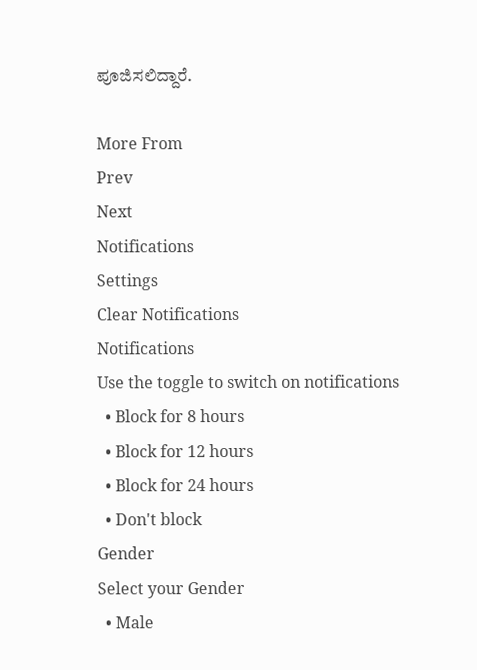ಪೂಜಿಸಲಿದ್ದಾರೆ.

More From
Prev
Next
Notifications
Settings
Clear Notifications
Notifications
Use the toggle to switch on notifications
  • Block for 8 hours
  • Block for 12 hours
  • Block for 24 hours
  • Don't block
Gender
Select your Gender
  • Male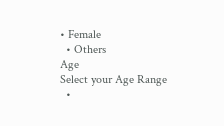• Female
  • Others
Age
Select your Age Range
  •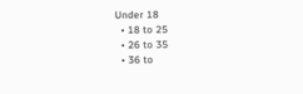Under 18
  • 18 to 25
  • 26 to 35
  • 36 to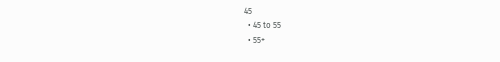45
  • 45 to 55
  • 55+